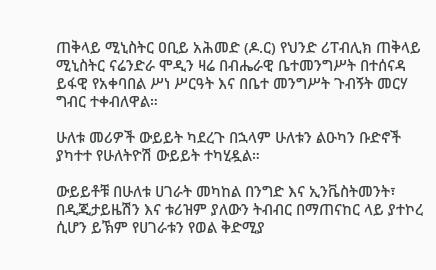ጠቅላይ ሚኒስትር ዐቢይ አሕመድ (ዶ.ር) የህንድ ሪፐብሊክ ጠቅላይ ሚኒስትር ናሬንድራ ሞዲን ዛሬ በብሔራዊ ቤተመንግሥት በተሰናዳ ይፋዊ የአቀባበል ሥነ ሥርዓት እና በቤተ መንግሥት ጉብኝት መርሃ ግብር ተቀብለዋል።

ሁለቱ መሪዎች ውይይት ካደረጉ በኋላም ሁለቱን ልዑካን ቡድኖች ያካተተ የሁለትዮሽ ውይይት ተካሂዷል።

ውይይቶቹ በሁለቱ ሀገራት መካከል በንግድ እና ኢንቬስትመንት፣ በዲጂታይዜሽን እና ቱሪዝም ያለውን ትብብር በማጠናከር ላይ ያተኮረ ሲሆን ይኽም የሀገራቱን የወል ቅድሚያ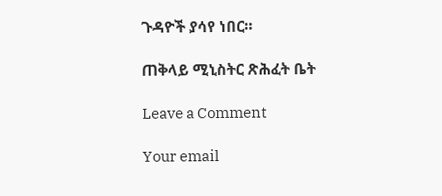ጉዳዮች ያሳየ ነበር።

ጠቅላይ ሚኒስትር ጽሕፈት ቤት

Leave a Comment

Your email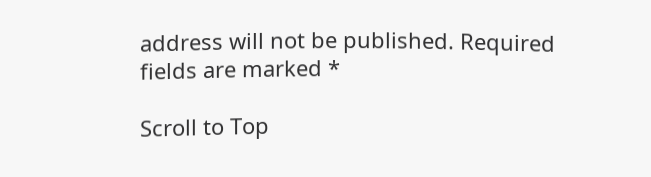address will not be published. Required fields are marked *

Scroll to Top